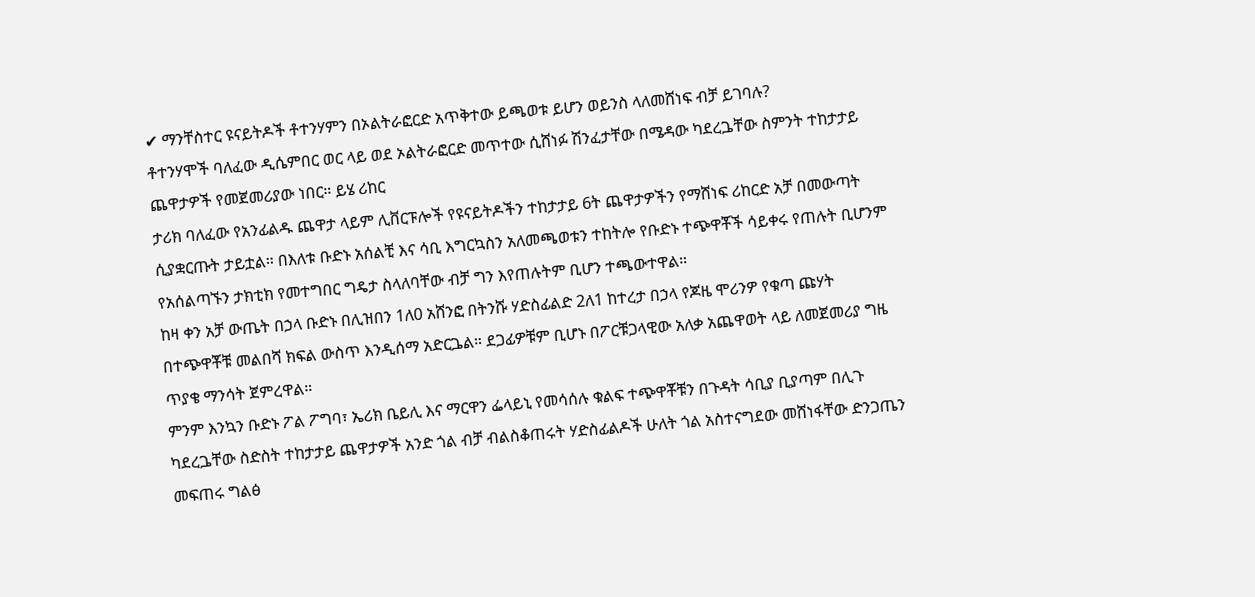✔ ማንቸስተር ዩናይትዶች ቶተንሃምን በኦልትራፎርድ አጥቅተው ይጫወቱ ይሆን ወይንስ ላለመሸነፍ ብቻ ይገባሉ?
ቶተንሃሞች ባለፈው ዲሴምበር ወር ላይ ወደ ኦልትራፎርድ መጥተው ሲሸነፉ ሽንፈታቸው በሜዳው ካደረጔቸው ስምንት ተከታታይ ጨዋታዎች የመጀመሪያው ነበር። ይሄ ሪከር
ታሪክ ባለፈው የአንፊልዱ ጨዋታ ላይም ሊቨርፑሎች የዩናይትዶችን ተከታታይ 6ት ጨዋታዎችን የማሸነፍ ሪከርድ አቻ በመውጣት ሲያቋርጡት ታይቷል። በእለቱ ቡድኑ አሰልቺ እና ሳቢ እግርኳስን አለመጫወቱን ተከትሎ የቡድኑ ተጭዋቾች ሳይቀሩ የጠሉት ቢሆንም የአሰልጣኙን ታክቲክ የመተግበር ግዴታ ስላለባቸው ብቻ ግን እየጠሉትም ቢሆን ተጫውተዋል።
ከዛ ቀን አቻ ውጤት በኃላ ቡድኑ በሊዝበን 1ለ0 አሸንፎ በትንሹ ሃድስፊልድ 2ለ1 ከተረታ በኃላ የጆዜ ሞሪንዎ የቁጣ ጩሃት በተጭዋቾቹ መልበሻ ክፍል ውስጥ እንዲሰማ አድርጔል። ደጋፊዎቹም ቢሆኑ በፖርቹጋላዊው አለቃ አጨዋወት ላይ ለመጀመሪያ ግዜ ጥያቄ ማንሳት ጀምረዋል።
ምንም እንኳን ቡድኑ ፖል ፖግባ፣ ኤሪክ ቤይሊ እና ማርዋን ፌላይኒ የመሳሰሉ ቁልፍ ተጭዋቾቹን በጉዳት ሳቢያ ቢያጣም በሊጉ ካደረጔቸው ስድስት ተከታታይ ጨዋታዎች አንድ ጎል ብቻ ብልስቆጠሩት ሃድስፊልዶች ሁለት ጎል አስተናግደው መሸነፋቸው ድንጋጤን መፍጠሩ ግልፅ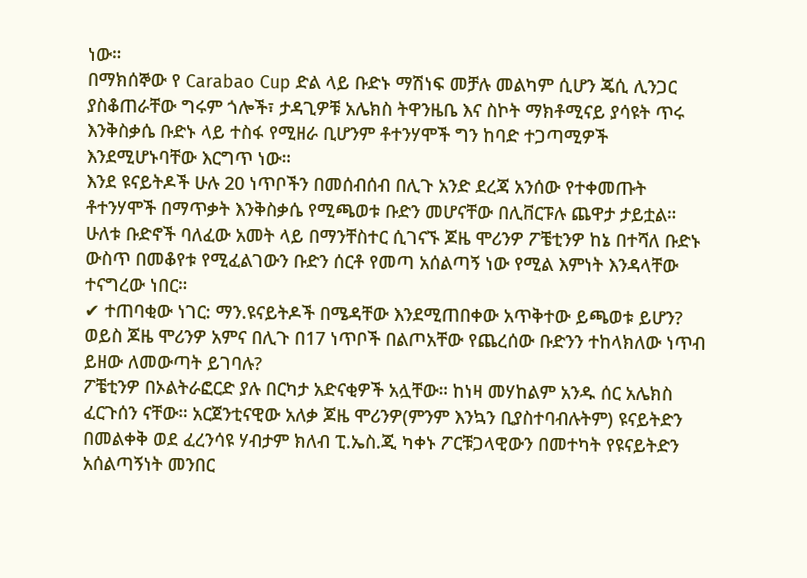ነው።
በማክሰኞው የ Carabao Cup ድል ላይ ቡድኑ ማሽነፍ መቻሉ መልካም ሲሆን ጄሲ ሊንጋር ያስቆጠራቸው ግሩም ጎሎች፣ ታዳጊዎቹ አሌክስ ትዋንዜቤ እና ስኮት ማክቶሚናይ ያሳዩት ጥሩ እንቅስቃሴ ቡድኑ ላይ ተስፋ የሚዘራ ቢሆንም ቶተንሃሞች ግን ከባድ ተጋጣሚዎች እንደሚሆኑባቸው እርግጥ ነው።
እንደ ዩናይትዶች ሁሉ 20 ነጥቦችን በመሰብሰብ በሊጉ አንድ ደረጃ አንሰው የተቀመጡት ቶተንሃሞች በማጥቃት እንቅስቃሴ የሚጫወቱ ቡድን መሆናቸው በሊቨርፑሉ ጨዋታ ታይቷል። ሁለቱ ቡድኖች ባለፈው አመት ላይ በማንቸስተር ሲገናኙ ጆዜ ሞሪንዎ ፖቼቲንዎ ከኔ በተሻለ ቡድኑ ውስጥ በመቆየቱ የሚፈልገውን ቡድን ሰርቶ የመጣ አሰልጣኝ ነው የሚል እምነት እንዳላቸው ተናግረው ነበር።
✔ ተጠባቂው ነገር: ማን.ዩናይትዶች በሜዳቸው እንደሚጠበቀው አጥቅተው ይጫወቱ ይሆን? ወይስ ጆዜ ሞሪንዎ አምና በሊጉ በ17 ነጥቦች በልጦአቸው የጨረሰው ቡድንን ተከላክለው ነጥብ ይዘው ለመውጣት ይገባሉ?
ፖቼቲንዎ በኦልትራፎርድ ያሉ በርካታ አድናቂዎች አሏቸው። ከነዛ መሃከልም አንዱ ሰር አሌክስ ፈርጉሰን ናቸው። አርጀንቲናዊው አለቃ ጆዜ ሞሪንዎ(ምንም እንኳን ቢያስተባብሉትም) ዩናይትድን በመልቀቅ ወደ ፈረንሳዩ ሃብታም ክለብ ፒ.ኤስ.ጂ ካቀኑ ፖርቹጋላዊውን በመተካት የዩናይትድን አሰልጣኝነት መንበር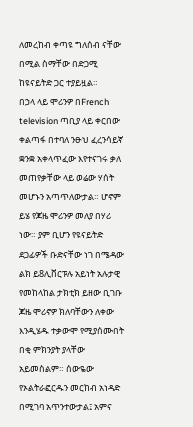ለመረከብ ቀጣዩ ግለሰብ ናቸው በሚል ስማቸው በድጋሚ ከዩናይትድ ጋር ተያይዟል።
በኃላ ላይ ሞሪንዎ በFrench television ጣቢያ ላይ ቀርበው ቀልጣፋ በተባለ ንፁህ ፈረንሳይኛ ቋንቋ አቀላጥፈው እየተናገሩ ቃለ መጠየቃቸው ላይ ወሬው ሃሰት መሆኑን አጣጥለውታል። ሆኖም ይሄ የጆዜ ሞሪንዎ መለያ በሃሪ ነው። ያም ቢሆን የዩናይትድ ደጋፊዎች ቡድናቸው ነገ በሜዳው ልክ ይ8ሊቨርፑሉ አይነት አሉታዊ የመከላከል ታክቲክ ይዘው ቢገቡ ጆዜ ሞሪኖዎ ክለባቸውን ለቀው እንዲሄዱ ተቃውሞ የሚያሰሙበት በቂ ምክንያት ያላቸው አይመስልም። ሰውዬው የኦልትራፎርዱን መርከብ አነዳድ በሚገባ አጥንተውታል፤ አምና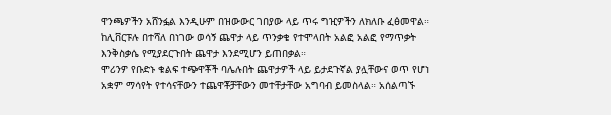ዋንጫዎችን አሸንፏል እንዲሁም በዝውውር ገበያው ላይ ጥሩ ግዢዎችን ለክለቡ ፈፅመዋል። ከሊቨርፑሉ በተሻለ በነገው ወሳኝ ጨዋታ ላይ ጥንቃቄ የተሞላበት አልፎ አልፎ የማጥቃት እንቅስቃሴ የሚያደርጉበት ጨዋታ እንደሚሆን ይጠበቃል።
ሞሪንዎ የቡድኑ ቁልፍ ተጭዋቾች ባሌሉበት ጨዋታዎች ላይ ይታደጉኛል ያሏቸውና ወጥ የሆነ አቋም ማሳየት የተሳናቸውን ተጨዋቾቻቸውን መተቸታቸው አግባብ ይመስላል። አሰልጣኙ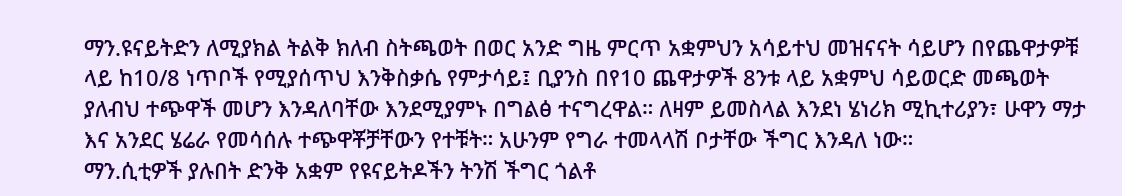ማን.ዩናይትድን ለሚያክል ትልቅ ክለብ ስትጫወት በወር አንድ ግዜ ምርጥ አቋምህን አሳይተህ መዝናናት ሳይሆን በየጨዋታዎቹ ላይ ከ10/8 ነጥቦች የሚያሰጥህ እንቅስቃሴ የምታሳይ፤ ቢያንስ በየ10 ጨዋታዎች 8ንቱ ላይ አቋምህ ሳይወርድ መጫወት ያለብህ ተጭዋች መሆን እንዳለባቸው እንደሚያምኑ በግልፅ ተናግረዋል። ለዛም ይመስላል እንደነ ሄነሪክ ሚኪተሪያን፣ ሁዋን ማታ እና አንደር ሄሬራ የመሳሰሉ ተጭዋቾቻቸውን የተቹት። አሁንም የግራ ተመላላሽ ቦታቸው ችግር እንዳለ ነው።
ማን.ሲቲዎች ያሉበት ድንቅ አቋም የዩናይትዶችን ትንሽ ችግር ጎልቶ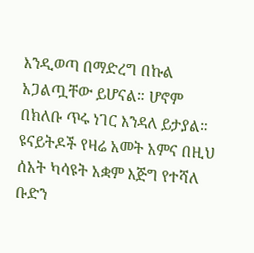እንዲወጣ በማድረግ በኩል አጋልጧቸው ይሆናል። ሆኖም በክለቡ ጥሩ ነገር እንዳለ ይታያል።
ዩናይትዶች የዛሬ አመት አምና በዚህ ሰአት ካሳዩት አቋም እጅግ የተሻለ ቡድን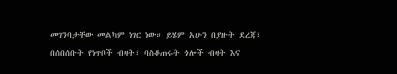መገንባታቸው መልካም ነገር ነው። ይሄም አሁን በያዙት ደረጃ፣ በሰበሰቡት የነጥቦች ብዛት፣ ባስቆጠሩት ጎሎች ብዛት እና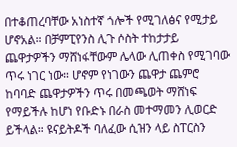በተቆጠረባቸው አነስተኛ ጎሎች የሚገለፅና የሚታይ ሆኖአል። በቻምፒየንስ ሊጉ ሶስት ተከታታይ ጨዋታዎችን ማሸነፋቸውም ሌላው ሊጠቀስ የሚገባው ጥሩ ነገር ነው። ሆኖም የነገውን ጨዋታ ጨምሮ ከባባድ ጨዋታዎችን ጥሩ በመጫወት ማሸነፍ የማይችሉ ከሆነ የቡድኑ በራስ መተማመን ሊወርድ ይችላል። ዩናይትዶች ባለፈው ሲዝን ላይ ስፐርስን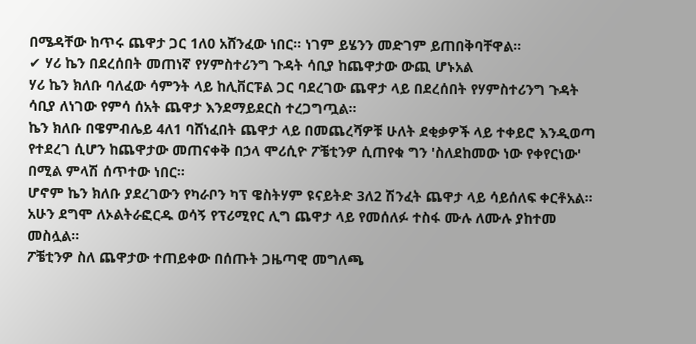በሜዳቸው ከጥሩ ጨዋታ ጋር 1ለ0 አሸንፈው ነበር። ነገም ይሄንን መድገም ይጠበቅባቸዋል።
✔ ሃሪ ኬን በደረሰበት መጠነኛ የሃምስተሪንግ ጉዳት ሳቢያ ከጨዋታው ውጪ ሆኑአል
ሃሪ ኬን ክለቡ ባለፈው ሳምንት ላይ ከሊቨርፑል ጋር ባደረገው ጨዋታ ላይ በደረሰበት የሃምስተሪንግ ጉዳት ሳቢያ ለነገው የምሳ ሰአት ጨዋታ እንደማይደርስ ተረጋግጧል።
ኬን ክለቡ በዌምብሌይ 4ለ1 ባሸነፈበት ጨዋታ ላይ በመጨረሻዎቹ ሁለት ደቂቃዎች ላይ ተቀይሮ እንዲወጣ የተደረገ ሲሆን ከጨዋታው መጠናቀቅ በኃላ ሞሪሲዮ ፖቼቲንዎ ሲጠየቁ ግን 'ስለደከመው ነው የቀየርነው' በሚል ምላሽ ሰጥተው ነበር።
ሆኖም ኬን ክለቡ ያደረገውን የካራቦን ካፕ ዌስትሃም ዩናይትድ 3ለ2 ሽንፈት ጨዋታ ላይ ሳይሰለፍ ቀርቶአል። አሁን ደግሞ ለኦልትራፎርዱ ወሳኝ የፕሪሚየር ሊግ ጨዋታ ላይ የመሰለፉ ተስፋ ሙሉ ለሙሉ ያከተመ መስሏል።
ፖቼቲንዎ ስለ ጨዋታው ተጠይቀው በሰጡት ጋዜጣዊ መግለጫ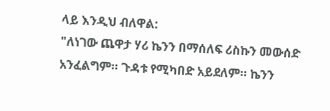ላይ እንዲህ ብለዋል:
"ለነገው ጨዋታ ሃሪ ኬንን በማሰለፍ ሪስኩን መውሰድ አንፈልግም። ጉዳቱ የሚካበድ አይደለም። ኬንን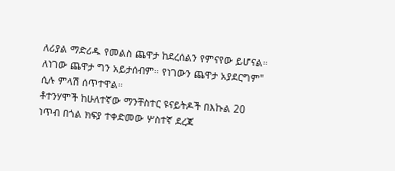ለሪያል ማድሪዱ የመልስ ጨዋታ ከደረሰልን የምናየው ይሆናል። ለነገው ጨዋታ ግን አይታሰብም። የነገውን ጨዋታ አያደርግም" ሲሉ ምላሽ ሰጥተዋል።
ቶተንሃሞች ከሁለተኛው ማንቸስተር ዩናይትዶች በእኩል 20 ነጥብ በጎል ክፍያ ተቀድመው ሦስተኛ ደረጃ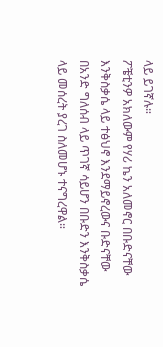ላይ ይገኛሉ።
ፖቼቲንዎ አክለውም የሃሪ ኬን አለመኖር በቡድናቸው እንቅስቃሴ ላይ ተፅህኖ እንደማይኖረውና ቡድናቸው በአንድ ግለሰብ ላይ ጥገኛ ሳይሆን በቡድን እንቅስቃሴ ላይ መሰረት ያረገ ስለመሆኑ ተናግረዋል።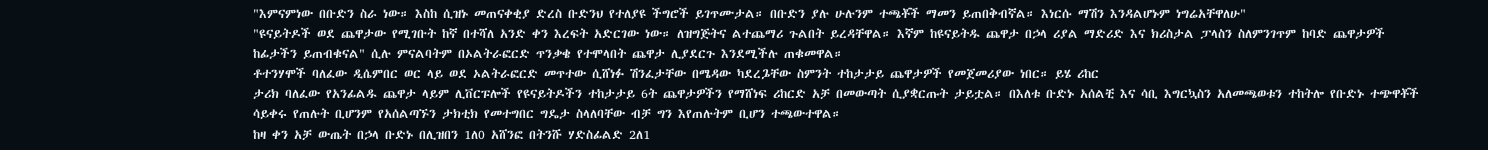"እምናምነው በቡድን ስራ ነው። እስከ ሲዝኑ መጠናቀቂያ ድረስ ቡድንህ የተለያዩ ችግሮች ይገጥሙታል። በቡድን ያሉ ሁሉንም ተጫቾች ማመን ይጠበቅብኛል። እነርሱ ማሽን እንዳልሆኑም ነግሬአቸዋለሁ"
"ዩናይትዶች ወደ ጨዋታው የሚገቡት ከኛ በተሻለ አንድ ቀን እረፍት አድርገው ነው። ለዝግጅትና ልተጨማሪ ጉልበት ይረዳቸዋል። እኛም ከዩናይትዱ ጨዋታ በኃላ ሪያል ማድሪድ እና ክሪስታል ፓላስን ስለምንገጥም ከባድ ጨዋታዎች ከፊታችን ይጠብቁናል" ሲሉ ምናልባትም በኦልትራፎርድ ጥንቃቄ የተሞላበት ጨዋታ ሊያደርጉ እንደሚችሉ ጠቁመዋል።
ቶተንሃሞች ባለፈው ዲሴምበር ወር ላይ ወደ ኦልትራፎርድ መጥተው ሲሸነፉ ሽንፈታቸው በሜዳው ካደረጔቸው ስምንት ተከታታይ ጨዋታዎች የመጀመሪያው ነበር። ይሄ ሪከር
ታሪክ ባለፈው የአንፊልዱ ጨዋታ ላይም ሊቨርፑሎች የዩናይትዶችን ተከታታይ 6ት ጨዋታዎችን የማሸነፍ ሪከርድ አቻ በመውጣት ሲያቋርጡት ታይቷል። በእለቱ ቡድኑ አሰልቺ እና ሳቢ እግርኳስን አለመጫወቱን ተከትሎ የቡድኑ ተጭዋቾች ሳይቀሩ የጠሉት ቢሆንም የአሰልጣኙን ታክቲክ የመተግበር ግዴታ ስላለባቸው ብቻ ግን እየጠሉትም ቢሆን ተጫውተዋል።
ከዛ ቀን አቻ ውጤት በኃላ ቡድኑ በሊዝበን 1ለ0 አሸንፎ በትንሹ ሃድስፊልድ 2ለ1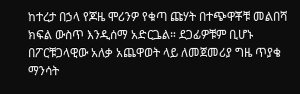ከተረታ በኃላ የጆዜ ሞሪንዎ የቁጣ ጩሃት በተጭዋቾቹ መልበሻ ክፍል ውስጥ እንዲሰማ አድርጔል። ደጋፊዎቹም ቢሆኑ በፖርቹጋላዊው አለቃ አጨዋወት ላይ ለመጀመሪያ ግዜ ጥያቄ ማንሳት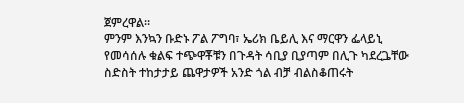ጀምረዋል።
ምንም እንኳን ቡድኑ ፖል ፖግባ፣ ኤሪክ ቤይሊ እና ማርዋን ፌላይኒ የመሳሰሉ ቁልፍ ተጭዋቾቹን በጉዳት ሳቢያ ቢያጣም በሊጉ ካደረጔቸው ስድስት ተከታታይ ጨዋታዎች አንድ ጎል ብቻ ብልስቆጠሩት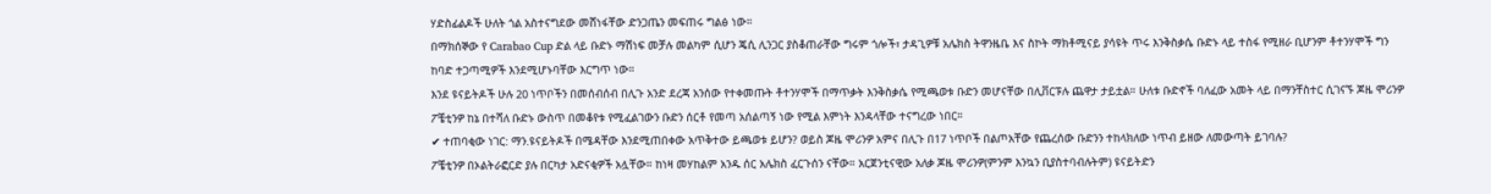ሃድስፊልዶች ሁለት ጎል አስተናግደው መሸነፋቸው ድንጋጤን መፍጠሩ ግልፅ ነው።
በማክሰኞው የ Carabao Cup ድል ላይ ቡድኑ ማሽነፍ መቻሉ መልካም ሲሆን ጄሲ ሊንጋር ያስቆጠራቸው ግሩም ጎሎች፣ ታዳጊዎቹ አሌክስ ትዋንዜቤ እና ስኮት ማክቶሚናይ ያሳዩት ጥሩ እንቅስቃሴ ቡድኑ ላይ ተስፋ የሚዘራ ቢሆንም ቶተንሃሞች ግን ከባድ ተጋጣሚዎች እንደሚሆኑባቸው እርግጥ ነው።
እንደ ዩናይትዶች ሁሉ 20 ነጥቦችን በመሰብሰብ በሊጉ አንድ ደረጃ አንሰው የተቀመጡት ቶተንሃሞች በማጥቃት እንቅስቃሴ የሚጫወቱ ቡድን መሆናቸው በሊቨርፑሉ ጨዋታ ታይቷል። ሁለቱ ቡድኖች ባለፈው አመት ላይ በማንቸስተር ሲገናኙ ጆዜ ሞሪንዎ ፖቼቲንዎ ከኔ በተሻለ ቡድኑ ውስጥ በመቆየቱ የሚፈልገውን ቡድን ሰርቶ የመጣ አሰልጣኝ ነው የሚል እምነት እንዳላቸው ተናግረው ነበር።
✔ ተጠባቂው ነገር: ማን.ዩናይትዶች በሜዳቸው እንደሚጠበቀው አጥቅተው ይጫወቱ ይሆን? ወይስ ጆዜ ሞሪንዎ አምና በሊጉ በ17 ነጥቦች በልጦአቸው የጨረሰው ቡድንን ተከላክለው ነጥብ ይዘው ለመውጣት ይገባሉ?
ፖቼቲንዎ በኦልትራፎርድ ያሉ በርካታ አድናቂዎች አሏቸው። ከነዛ መሃከልም አንዱ ሰር አሌክስ ፈርጉሰን ናቸው። አርጀንቲናዊው አለቃ ጆዜ ሞሪንዎ(ምንም እንኳን ቢያስተባብሉትም) ዩናይትድን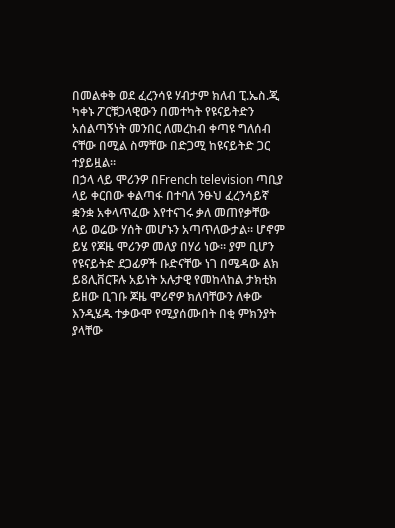በመልቀቅ ወደ ፈረንሳዩ ሃብታም ክለብ ፒ.ኤስ.ጂ ካቀኑ ፖርቹጋላዊውን በመተካት የዩናይትድን አሰልጣኝነት መንበር ለመረከብ ቀጣዩ ግለሰብ ናቸው በሚል ስማቸው በድጋሚ ከዩናይትድ ጋር ተያይዟል።
በኃላ ላይ ሞሪንዎ በFrench television ጣቢያ ላይ ቀርበው ቀልጣፋ በተባለ ንፁህ ፈረንሳይኛ ቋንቋ አቀላጥፈው እየተናገሩ ቃለ መጠየቃቸው ላይ ወሬው ሃሰት መሆኑን አጣጥለውታል። ሆኖም ይሄ የጆዜ ሞሪንዎ መለያ በሃሪ ነው። ያም ቢሆን የዩናይትድ ደጋፊዎች ቡድናቸው ነገ በሜዳው ልክ ይ8ሊቨርፑሉ አይነት አሉታዊ የመከላከል ታክቲክ ይዘው ቢገቡ ጆዜ ሞሪኖዎ ክለባቸውን ለቀው እንዲሄዱ ተቃውሞ የሚያሰሙበት በቂ ምክንያት ያላቸው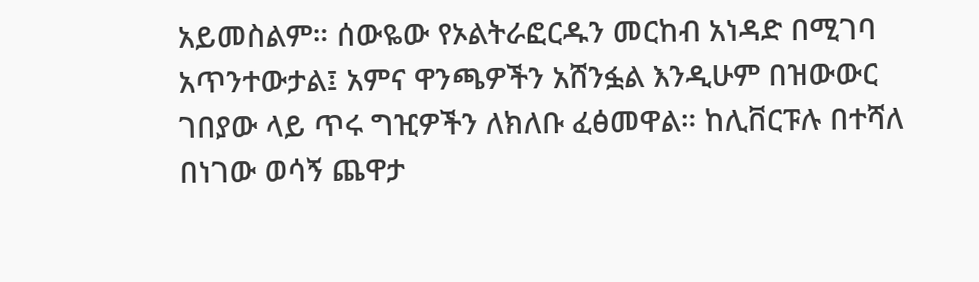አይመስልም። ሰውዬው የኦልትራፎርዱን መርከብ አነዳድ በሚገባ አጥንተውታል፤ አምና ዋንጫዎችን አሸንፏል እንዲሁም በዝውውር ገበያው ላይ ጥሩ ግዢዎችን ለክለቡ ፈፅመዋል። ከሊቨርፑሉ በተሻለ በነገው ወሳኝ ጨዋታ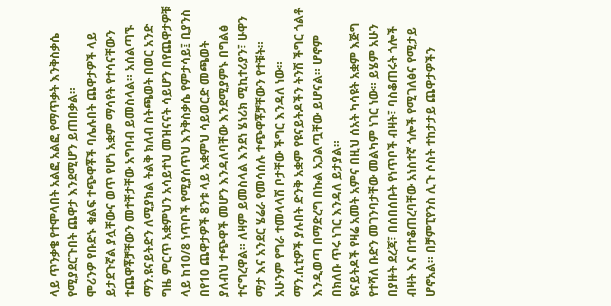ላይ ጥንቃቄ የተሞላበት አልፎ አልፎ የማጥቃት እንቅስቃሴ የሚያደርጉበት ጨዋታ እንደሚሆን ይጠበቃል።
ሞሪንዎ የቡድኑ ቁልፍ ተጭዋቾች ባሌሉበት ጨዋታዎች ላይ ይታደጉኛል ያሏቸውና ወጥ የሆነ አቋም ማሳየት የተሳናቸውን ተጨዋቾቻቸውን መተቸታቸው አግባብ ይመስላል። አሰልጣኙ ማን.ዩናይትድን ለሚያክል ትልቅ ክለብ ስትጫወት በወር አንድ ግዜ ምርጥ አቋምህን አሳይተህ መዝናናት ሳይሆን በየጨዋታዎቹ ላይ ከ10/8 ነጥቦች የሚያሰጥህ እንቅስቃሴ የምታሳይ፤ ቢያንስ በየ10 ጨዋታዎች 8ንቱ ላይ አቋምህ ሳይወርድ መጫወት ያለብህ ተጭዋች መሆን እንዳለባቸው እንደሚያምኑ በግልፅ ተናግረዋል። ለዛም ይመስላል እንደነ ሄነሪክ ሚኪተሪያን፣ ሁዋን ማታ እና አንደር ሄሬራ የመሳሰሉ ተጭዋቾቻቸውን የተቹት። አሁንም የግራ ተመላላሽ ቦታቸው ችግር እንዳለ ነው።
ማን.ሲቲዎች ያሉበት ድንቅ አቋም የዩናይትዶችን ትንሽ ችግር ጎልቶ እንዲወጣ በማድረግ በኩል አጋልጧቸው ይሆናል። ሆኖም በክለቡ ጥሩ ነገር እንዳለ ይታያል።
ዩናይትዶች የዛሬ አመት አምና በዚህ ሰአት ካሳዩት አቋም እጅግ የተሻለ ቡድን መገንባታቸው መልካም ነገር ነው። ይሄም አሁን በያዙት ደረጃ፣ በሰበሰቡት የነጥቦች ብዛት፣ ባስቆጠሩት ጎሎች ብዛት እና በተቆጠረባቸው አነስተኛ ጎሎች የሚገለፅና የሚታይ ሆኖአል። በቻምፒየንስ ሊጉ ሶስት ተከታታይ ጨዋታዎችን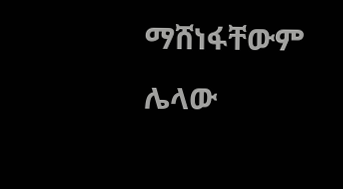ማሸነፋቸውም ሌላው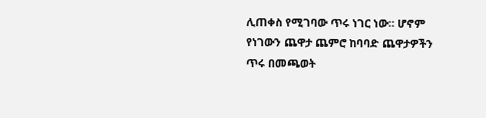ሊጠቀስ የሚገባው ጥሩ ነገር ነው። ሆኖም የነገውን ጨዋታ ጨምሮ ከባባድ ጨዋታዎችን ጥሩ በመጫወት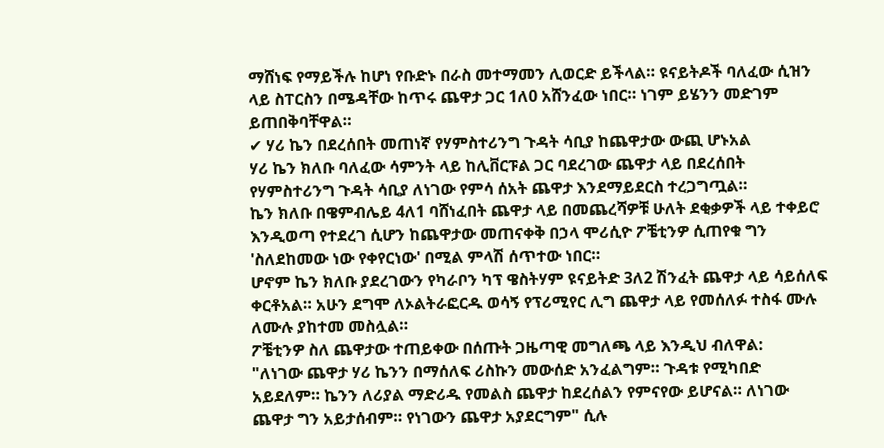ማሸነፍ የማይችሉ ከሆነ የቡድኑ በራስ መተማመን ሊወርድ ይችላል። ዩናይትዶች ባለፈው ሲዝን ላይ ስፐርስን በሜዳቸው ከጥሩ ጨዋታ ጋር 1ለ0 አሸንፈው ነበር። ነገም ይሄንን መድገም ይጠበቅባቸዋል።
✔ ሃሪ ኬን በደረሰበት መጠነኛ የሃምስተሪንግ ጉዳት ሳቢያ ከጨዋታው ውጪ ሆኑአል
ሃሪ ኬን ክለቡ ባለፈው ሳምንት ላይ ከሊቨርፑል ጋር ባደረገው ጨዋታ ላይ በደረሰበት የሃምስተሪንግ ጉዳት ሳቢያ ለነገው የምሳ ሰአት ጨዋታ እንደማይደርስ ተረጋግጧል።
ኬን ክለቡ በዌምብሌይ 4ለ1 ባሸነፈበት ጨዋታ ላይ በመጨረሻዎቹ ሁለት ደቂቃዎች ላይ ተቀይሮ እንዲወጣ የተደረገ ሲሆን ከጨዋታው መጠናቀቅ በኃላ ሞሪሲዮ ፖቼቲንዎ ሲጠየቁ ግን 'ስለደከመው ነው የቀየርነው' በሚል ምላሽ ሰጥተው ነበር።
ሆኖም ኬን ክለቡ ያደረገውን የካራቦን ካፕ ዌስትሃም ዩናይትድ 3ለ2 ሽንፈት ጨዋታ ላይ ሳይሰለፍ ቀርቶአል። አሁን ደግሞ ለኦልትራፎርዱ ወሳኝ የፕሪሚየር ሊግ ጨዋታ ላይ የመሰለፉ ተስፋ ሙሉ ለሙሉ ያከተመ መስሏል።
ፖቼቲንዎ ስለ ጨዋታው ተጠይቀው በሰጡት ጋዜጣዊ መግለጫ ላይ እንዲህ ብለዋል:
"ለነገው ጨዋታ ሃሪ ኬንን በማሰለፍ ሪስኩን መውሰድ አንፈልግም። ጉዳቱ የሚካበድ አይደለም። ኬንን ለሪያል ማድሪዱ የመልስ ጨዋታ ከደረሰልን የምናየው ይሆናል። ለነገው ጨዋታ ግን አይታሰብም። የነገውን ጨዋታ አያደርግም" ሲሉ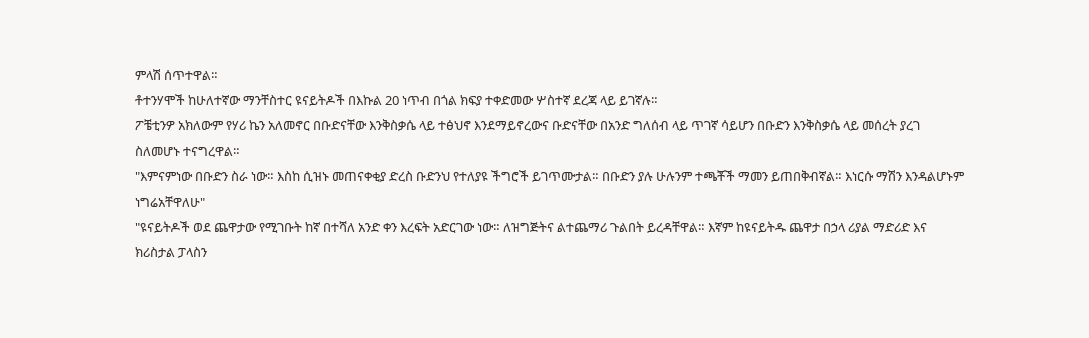ምላሽ ሰጥተዋል።
ቶተንሃሞች ከሁለተኛው ማንቸስተር ዩናይትዶች በእኩል 20 ነጥብ በጎል ክፍያ ተቀድመው ሦስተኛ ደረጃ ላይ ይገኛሉ።
ፖቼቲንዎ አክለውም የሃሪ ኬን አለመኖር በቡድናቸው እንቅስቃሴ ላይ ተፅህኖ እንደማይኖረውና ቡድናቸው በአንድ ግለሰብ ላይ ጥገኛ ሳይሆን በቡድን እንቅስቃሴ ላይ መሰረት ያረገ ስለመሆኑ ተናግረዋል።
"እምናምነው በቡድን ስራ ነው። እስከ ሲዝኑ መጠናቀቂያ ድረስ ቡድንህ የተለያዩ ችግሮች ይገጥሙታል። በቡድን ያሉ ሁሉንም ተጫቾች ማመን ይጠበቅብኛል። እነርሱ ማሽን እንዳልሆኑም ነግሬአቸዋለሁ"
"ዩናይትዶች ወደ ጨዋታው የሚገቡት ከኛ በተሻለ አንድ ቀን እረፍት አድርገው ነው። ለዝግጅትና ልተጨማሪ ጉልበት ይረዳቸዋል። እኛም ከዩናይትዱ ጨዋታ በኃላ ሪያል ማድሪድ እና ክሪስታል ፓላስን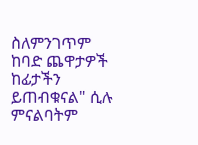ስለምንገጥም ከባድ ጨዋታዎች ከፊታችን ይጠብቁናል" ሲሉ ምናልባትም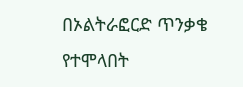በኦልትራፎርድ ጥንቃቄ የተሞላበት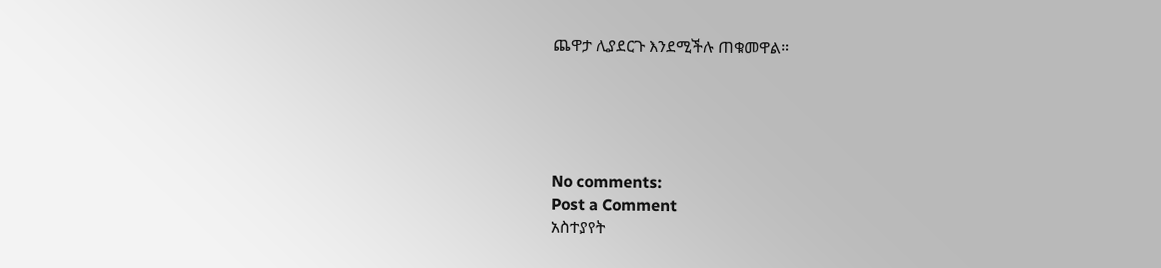ጨዋታ ሊያደርጉ እንደሚችሉ ጠቁመዋል።





No comments:
Post a Comment
አስተያየት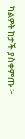ካልዎት ከታች ያስቀምጡ ፦